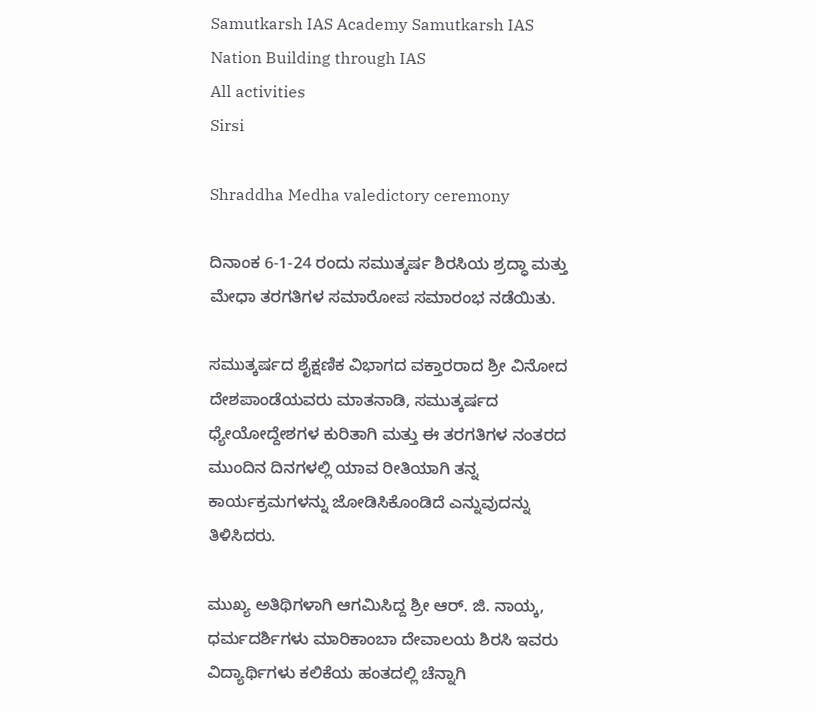Samutkarsh IAS Academy Samutkarsh IAS Nation Building through IAS
All activities
Sirsi

Shraddha Medha valedictory ceremony

ದಿನಾಂಕ 6-1-24 ರಂದು ಸಮುತ್ಕರ್ಷ ಶಿರಸಿಯ ಶ್ರದ್ಧಾ ಮತ್ತು ಮೇಧಾ ತರಗತಿಗಳ ಸಮಾರೋಪ ಸಮಾರಂಭ ನಡೆಯಿತು.

ಸಮುತ್ಕರ್ಷದ ಶೈಕ್ಷಣಿಕ ವಿಭಾಗದ ವಕ್ತಾರರಾದ ಶ್ರೀ ವಿನೋದ ದೇಶಪಾಂಡೆಯವರು ಮಾತನಾಡಿ, ಸಮುತ್ಕರ್ಷದ ಧ್ಯೇಯೋದ್ದೇಶಗಳ ಕುರಿತಾಗಿ ಮತ್ತು ಈ ತರಗತಿಗಳ ನಂತರದ ಮುಂದಿನ ದಿನಗಳಲ್ಲಿ ಯಾವ ರೀತಿಯಾಗಿ ತನ್ನ ಕಾರ್ಯಕ್ರಮಗಳನ್ನು ಜೋಡಿಸಿಕೊಂಡಿದೆ ಎನ್ನುವುದನ್ನು ತಿಳಿಸಿದರು.

ಮುಖ್ಯ ಅತಿಥಿಗಳಾಗಿ ಆಗಮಿಸಿದ್ದ ಶ್ರೀ ಆರ್. ಜಿ. ನಾಯ್ಕ, ಧರ್ಮದರ್ಶಿಗಳು ಮಾರಿಕಾಂಬಾ ದೇವಾಲಯ ಶಿರಸಿ ಇವರು ವಿದ್ಯಾರ್ಥಿಗಳು ಕಲಿಕೆಯ ಹಂತದಲ್ಲಿ ಚೆನ್ನಾಗಿ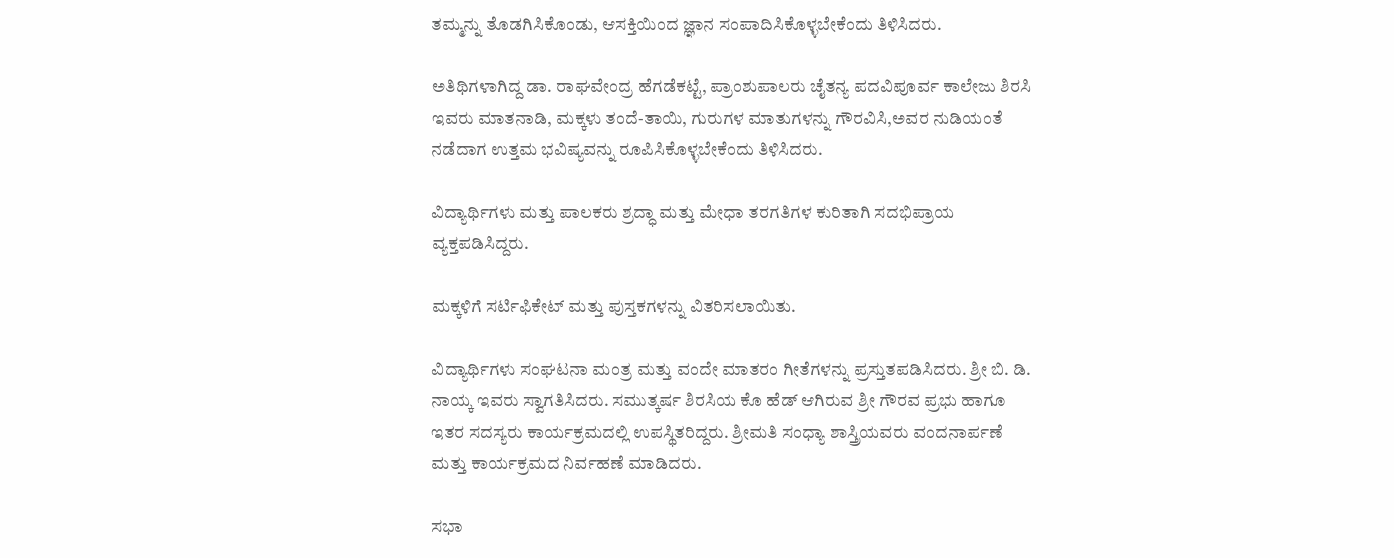ತಮ್ಮನ್ನು ತೊಡಗಿಸಿಕೊಂಡು, ಆಸಕ್ತಿಯಿಂದ ಜ್ಞಾನ ಸಂಪಾದಿಸಿಕೊಳ್ಳಬೇಕೆಂದು ತಿಳಿಸಿದರು.

ಅತಿಥಿಗಳಾಗಿದ್ದ ಡಾ. ರಾಘವೇಂದ್ರ ಹೆಗಡೆಕಟ್ಟೆ, ಪ್ರಾಂಶುಪಾಲರು ಚೈತನ್ಯ ಪದವಿಪೂರ್ವ ಕಾಲೇಜು ಶಿರಸಿ ಇವರು ಮಾತನಾಡಿ, ಮಕ್ಕಳು ತಂದೆ-ತಾಯಿ, ಗುರುಗಳ ಮಾತುಗಳನ್ನು ಗೌರವಿಸಿ,ಅವರ ನುಡಿಯಂತೆ ನಡೆದಾಗ ಉತ್ತಮ‌ ಭವಿಷ್ಯವನ್ನು ರೂಪಿಸಿಕೊಳ್ಳಬೇಕೆಂದು ತಿಳಿಸಿದರು.

ವಿದ್ಯಾರ್ಥಿಗಳು ಮತ್ತು ಪಾಲಕರು ಶ್ರದ್ಧಾ ಮತ್ತು ಮೇಧಾ ತರಗತಿಗಳ ಕುರಿತಾಗಿ ಸದಭಿಪ್ರಾಯ ವ್ಯಕ್ತಪಡಿಸಿದ್ದರು.

ಮಕ್ಕಳಿಗೆ ಸರ್ಟಿಫಿಕೇಟ್ ಮತ್ತು ಪುಸ್ತಕಗಳನ್ನು ವಿತರಿಸಲಾಯಿತು.

ವಿದ್ಯಾರ್ಥಿಗಳು ಸಂಘಟನಾ ಮಂತ್ರ ಮತ್ತು ವಂದೇ ಮಾತರಂ ಗೀತೆಗಳನ್ನು ಪ್ರಸ್ತುತಪಡಿಸಿದರು. ಶ್ರೀ ಬಿ. ಡಿ. ನಾಯ್ಕ ಇವರು ಸ್ವಾಗತಿಸಿದರು. ಸಮುತ್ಕರ್ಷ ಶಿರಸಿಯ ಕೊ ಹೆಡ್ ಆಗಿರುವ ಶ್ರೀ ಗೌರವ ಪ್ರಭು ಹಾಗೂ ಇತರ ಸದಸ್ಯರು ಕಾರ್ಯಕ್ರಮದಲ್ಲಿ ಉಪಸ್ಥಿತರಿದ್ದರು. ಶ್ರೀಮತಿ ಸಂಧ್ಯಾ ಶಾಸ್ತ್ರಿಯವರು ವಂದನಾರ್ಪಣೆ ಮತ್ತು ಕಾರ್ಯಕ್ರಮದ ನಿರ್ವಹಣೆ ಮಾಡಿದರು.

ಸಭಾ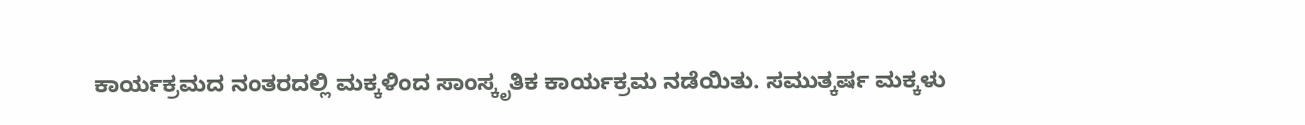ಕಾರ್ಯಕ್ರಮದ ನಂತರದಲ್ಲಿ ಮಕ್ಕಳಿಂದ ಸಾಂಸ್ಕೃತಿಕ ಕಾರ್ಯಕ್ರಮ ನಡೆಯಿತು. ಸಮುತ್ಕರ್ಷ ಮಕ್ಕಳು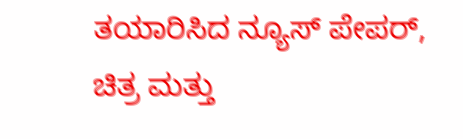ತಯಾರಿಸಿದ ನ್ಯೂಸ್ ಪೇಪರ್, ಚಿತ್ರ ಮತ್ತು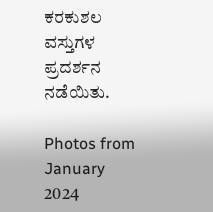ಕರಕುಶಲ ವಸ್ತುಗಳ ಪ್ರದರ್ಶನ ನಡೆಯಿತು.

Photos from January 2024